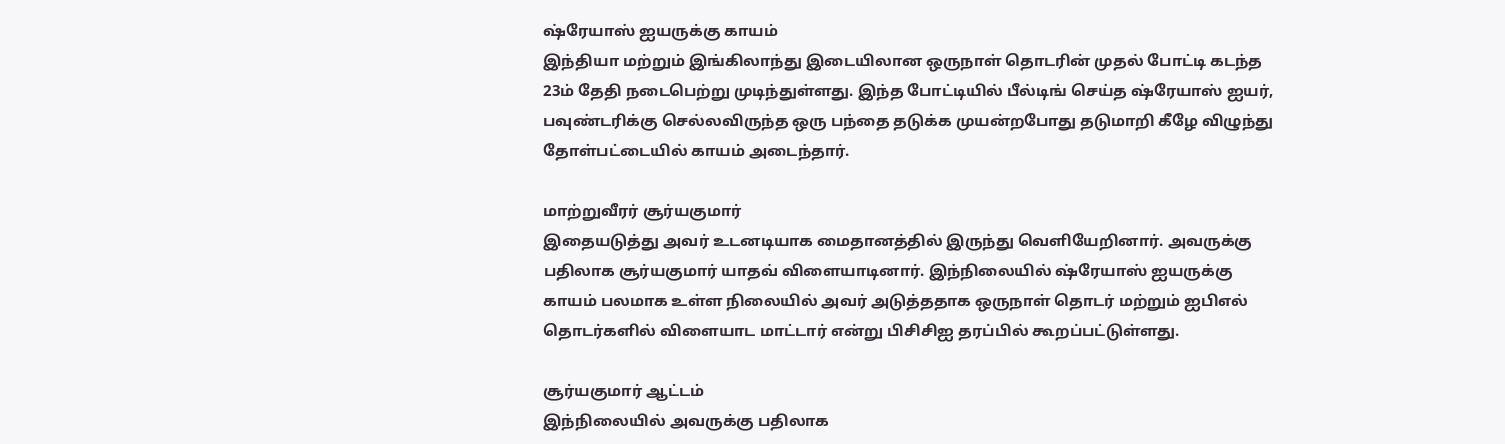ஷ்ரேயாஸ் ஐயருக்கு காயம்
இந்தியா மற்றும் இங்கிலாந்து இடையிலான ஒருநாள் தொடரின் முதல் போட்டி கடந்த 23ம் தேதி நடைபெற்று முடிந்துள்ளது. இந்த போட்டியில் பீல்டிங் செய்த ஷ்ரேயாஸ் ஐயர், பவுண்டரிக்கு செல்லவிருந்த ஒரு பந்தை தடுக்க முயன்றபோது தடுமாறி கீழே விழுந்து தோள்பட்டையில் காயம் அடைந்தார்.

மாற்றுவீரர் சூர்யகுமார்
இதையடுத்து அவர் உடனடியாக மைதானத்தில் இருந்து வெளியேறினார். அவருக்கு பதிலாக சூர்யகுமார் யாதவ் விளையாடினார். இந்நிலையில் ஷ்ரேயாஸ் ஐயருக்கு காயம் பலமாக உள்ள நிலையில் அவர் அடுத்ததாக ஒருநாள் தொடர் மற்றும் ஐபிஎல் தொடர்களில் விளையாட மாட்டார் என்று பிசிசிஐ தரப்பில் கூறப்பட்டுள்ளது.

சூர்யகுமார் ஆட்டம்
இந்நிலையில் அவருக்கு பதிலாக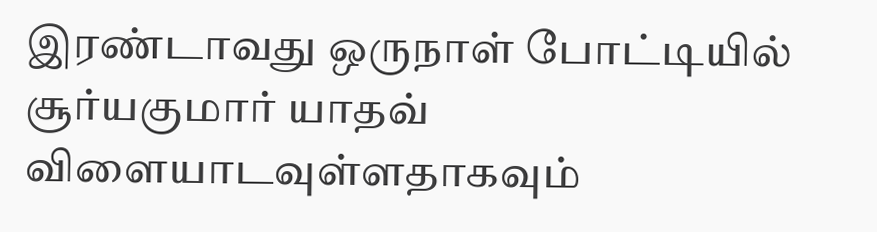இரண்டாவது ஒருநாள் போட்டியில் சூர்யகுமார் யாதவ் விளையாடவுள்ளதாகவும்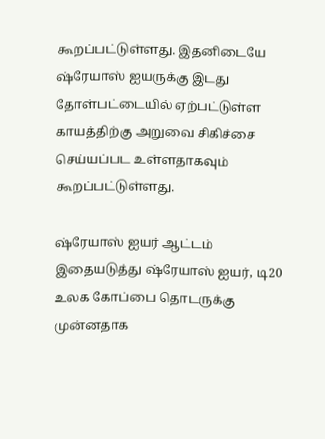கூறப்பட்டுள்ளது. இதனிடையே ஷ்ரேயாஸ் ஐயருக்கு இடது தோள்பட்டையில் ஏற்பட்டுள்ள காயத்திற்கு அறுவை சிகிச்சை செய்யப்பட உள்ளதாகவும் கூறப்பட்டுள்ளது.

ஷ்ரேயாஸ் ஐயர் ஆட்டம்
இதையடுத்து ஷ்ரேயாஸ் ஐயர், டி20 உலக கோப்பை தொடருக்கு முன்னதாக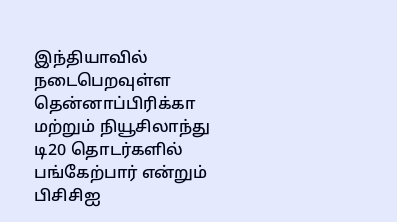இந்தியாவில் நடைபெறவுள்ள தென்னாப்பிரிக்கா மற்றும் நியூசிலாந்து டி20 தொடர்களில் பங்கேற்பார் என்றும் பிசிசிஐ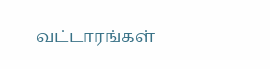வட்டாரங்கள்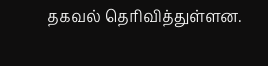தகவல் தெரிவித்துள்ளன.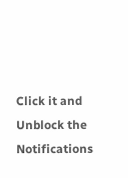Click it and Unblock the Notifications